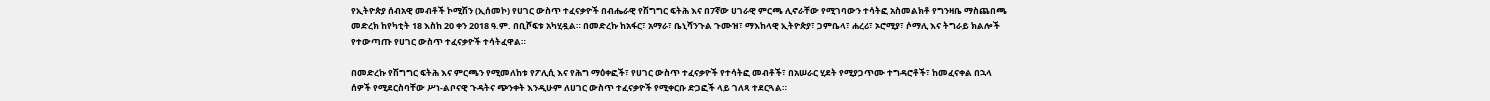የኢትዮጵያ ሰብአዊ መብቶች ኮሚሽን (ኢሰመኮ) የሀገር ውስጥ ተፈናቃዮች በብሔራዊ የሽግግር ፍትሕ እና በ7ኛው ሀገራዊ ምርጫ ሊኖራቸው የሚገባውን ተሳትፎ አስመልክቶ የግንዛቤ ማስጨበጫ መድረክ ከየካቲት 18 እስከ 20 ቀን 2018 ዓ.ም. በቢሾፍቱ አካሂዷል። በመድረኩ ከአፋር፣ አማራ፣ ቤኒሻንጉል ጉሙዝ፣ ማእከላዊ ኢትዮጵያ፣ ጋምቤላ፣ ሐረሪ፣ ኦሮሚያ፣ ሶማሊ እና ትግራይ ክልሎች የተውጣጡ የሀገር ውስጥ ተፈናቃዮች ተሳትፈዋል።

በመድረኩ የሽግግር ፍትሕ እና ምርጫን የሚመለከቱ የፖሊሲ እና የሕግ ማዕቀፎች፣ የሀገር ውስጥ ተፈናቃዮች የተሳትፎ መብቶች፣ በአሠራር ሂደት የሚያጋጥሙ ተግዳሮቶች፣ ከመፈናቀል በኋላ ሰዎች የሚደርስባቸው ሥነ-ልቦናዊ ጉዳትና ጭንቀት እንዲሁም ለሀገር ውስጥ ተፈናቃዮች የሚቀርቡ ድጋፎች ላይ ገለጻ ተደርጓል።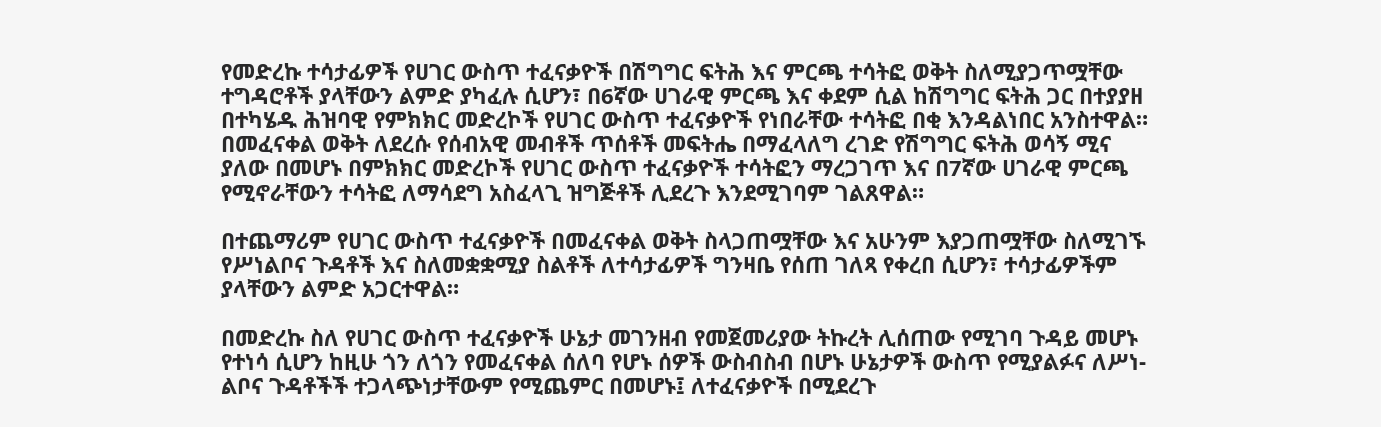የመድረኩ ተሳታፊዎች የሀገር ውስጥ ተፈናቃዮች በሽግግር ፍትሕ እና ምርጫ ተሳትፎ ወቅት ስለሚያጋጥሟቸው ተግዳሮቶች ያላቸውን ልምድ ያካፈሉ ሲሆን፣ በ6ኛው ሀገራዊ ምርጫ እና ቀደም ሲል ከሽግግር ፍትሕ ጋር በተያያዘ በተካሄዱ ሕዝባዊ የምክክር መድረኮች የሀገር ውስጥ ተፈናቃዮች የነበራቸው ተሳትፎ በቂ እንዳልነበር አንስተዋል። በመፈናቀል ወቅት ለደረሱ የሰብአዊ መብቶች ጥሰቶች መፍትሔ በማፈላለግ ረገድ የሽግግር ፍትሕ ወሳኝ ሚና ያለው በመሆኑ በምክክር መድረኮች የሀገር ውስጥ ተፈናቃዮች ተሳትፎን ማረጋገጥ እና በ7ኛው ሀገራዊ ምርጫ የሚኖራቸውን ተሳትፎ ለማሳደግ አስፈላጊ ዝግጅቶች ሊደረጉ እንደሚገባም ገልጸዋል።

በተጨማሪም የሀገር ውስጥ ተፈናቃዮች በመፈናቀል ወቅት ስላጋጠሟቸው እና አሁንም እያጋጠሟቸው ስለሚገኙ የሥነልቦና ጉዳቶች እና ስለመቋቋሚያ ስልቶች ለተሳታፊዎች ግንዛቤ የሰጠ ገለጻ የቀረበ ሲሆን፣ ተሳታፊዎችም ያላቸውን ልምድ አጋርተዋል።

በመድረኩ ስለ የሀገር ውስጥ ተፈናቃዮች ሁኔታ መገንዘብ የመጀመሪያው ትኩረት ሊሰጠው የሚገባ ጉዳይ መሆኑ የተነሳ ሲሆን ከዚሁ ጎን ለጎን የመፈናቀል ሰለባ የሆኑ ሰዎች ውስብስብ በሆኑ ሁኔታዎች ውስጥ የሚያልፉና ለሥነ-ልቦና ጉዳቶችች ተጋላጭነታቸውም የሚጨምር በመሆኑ፤ ለተፈናቃዮች በሚደረጉ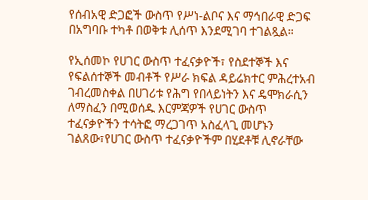የሰብአዊ ድጋፎች ውስጥ የሥነ-ልቦና እና ማኅበራዊ ድጋፍ በአግባቡ ተካቶ በወቅቱ ሊሰጥ እንደሚገባ ተገልጿል።

የኢሰመኮ የሀገር ውስጥ ተፈናቃዮች፣ የስደተኞች እና የፍልሰተኞች መብቶች የሥራ ክፍል ዳይሬክተር ምሕረተአብ ገብረመስቀል በሀገሪቱ የሕግ የበላይነትን እና ዴሞክራሲን ለማስፈን በሚወሰዱ እርምጃዎች የሀገር ውስጥ ተፈናቃዮችን ተሳትፎ ማረጋገጥ አስፈላጊ መሆኑን ገልጸው፣የሀገር ውስጥ ተፈናቃዮችም በሂደቶቹ ሊኖራቸው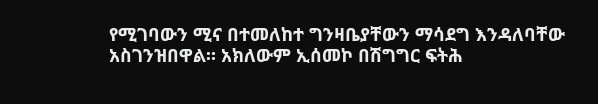የሚገባውን ሚና በተመለከተ ግንዛቤያቸውን ማሳደግ እንዳለባቸው አስገንዝበዋል። አክለውም ኢሰመኮ በሽግግር ፍትሕ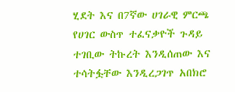ሂደት እና በ7ኛው ሀገራዊ ምርጫ የሀገር ውስጥ ተፈናቃዮች ጉዳይ ተገቢው ትኩረት እንዲሰጠው እና ተሳትፏቸው እንዲረጋገጥ አበክሮ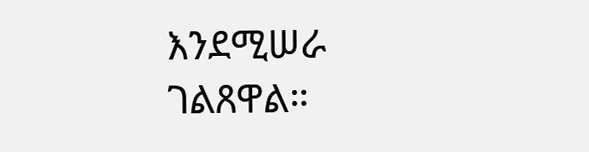እንደሚሠራ ገልጸዋል።